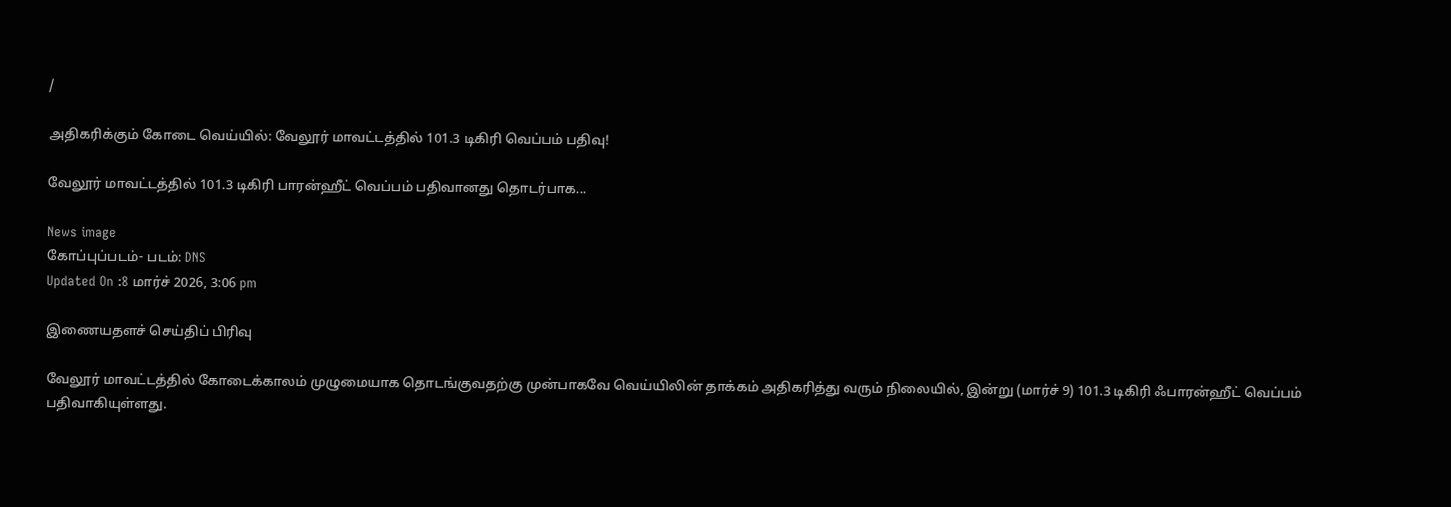/

அதிகரிக்கும் கோடை வெய்யில்: வேலூர் மாவட்டத்தில் 101.3 டிகிரி வெப்பம் பதிவு!

வேலூர் மாவட்டத்தில் 101.3 டிகிரி பாரன்ஹீட் வெப்பம் பதிவானது தொடர்பாக...

News image
கோப்புப்படம்- படம்: DNS
Updated On :8 மார்ச் 2026, 3:06 pm

இணையதளச் செய்திப் பிரிவு

வேலூர் மாவட்டத்தில் கோடைக்காலம் முழுமையாக தொடங்குவதற்கு முன்பாகவே வெய்யிலின் தாக்கம் அதிகரித்து வரும் நிலையில், இன்று (மார்ச் 9) 101.3 டிகிரி ஃபாரன்ஹீட் வெப்பம் பதிவாகியுள்ளது.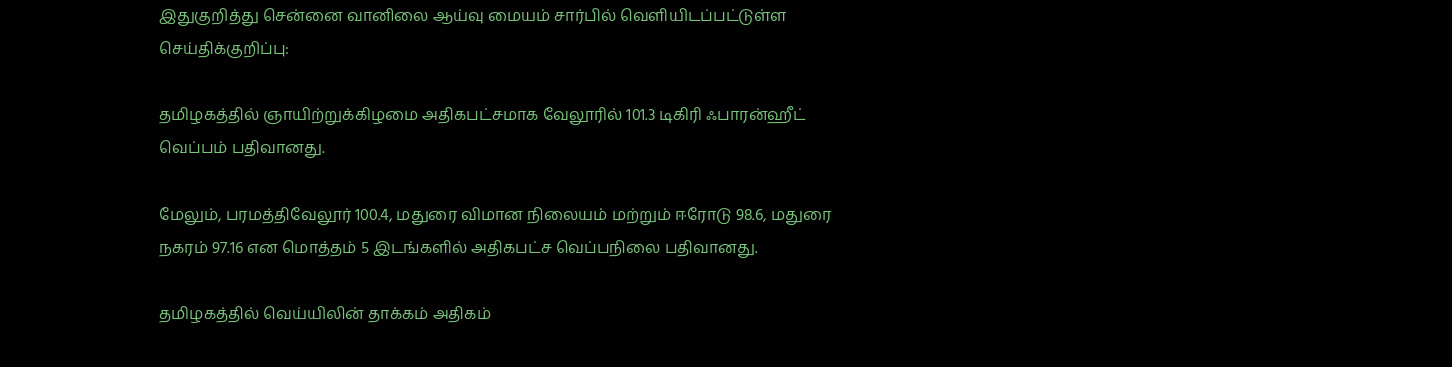இதுகுறித்து சென்னை வானிலை ஆய்வு மையம் சார்பில் வெளியிடப்பட்டுள்ள செய்திக்குறிப்பு:

தமிழகத்தில் ஞாயிற்றுக்கிழமை அதிகபட்சமாக வேலூரில் 101.3 டிகிரி ஃபாரன்ஹீட் வெப்பம் பதிவானது.

மேலும், பரமத்திவேலூர் 100.4, மதுரை விமான நிலையம் மற்றும் ஈரோடு 98.6, மதுரை நகரம் 97.16 என மொத்தம் 5 இடங்களில் அதிகபட்ச வெப்பநிலை பதிவானது.

தமிழகத்தில் வெய்யிலின் தாக்கம் அதிகம்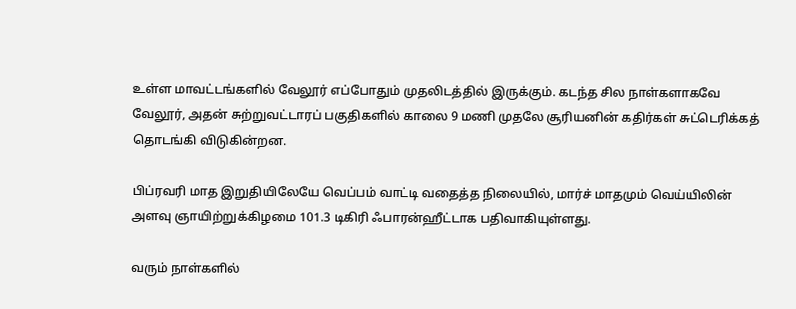உள்ள மாவட்டங்களில் வேலூர் எப்போதும் முதலிடத்தில் இருக்கும். கடந்த சில நாள்களாகவே வேலூர், அதன் சுற்றுவட்டாரப் பகுதிகளில் காலை 9 மணி முதலே சூரியனின் கதிர்கள் சுட்டெரிக்கத் தொடங்கி விடுகின்றன.

பிப்ரவரி மாத இறுதியிலேயே வெப்பம் வாட்டி வதைத்த நிலையில், மார்ச் மாதமும் வெய்யிலின் அளவு ஞாயிற்றுக்கிழமை 101.3 டிகிரி ஃபாரன்ஹீட்டாக பதிவாகியுள்ளது.

வரும் நாள்களில்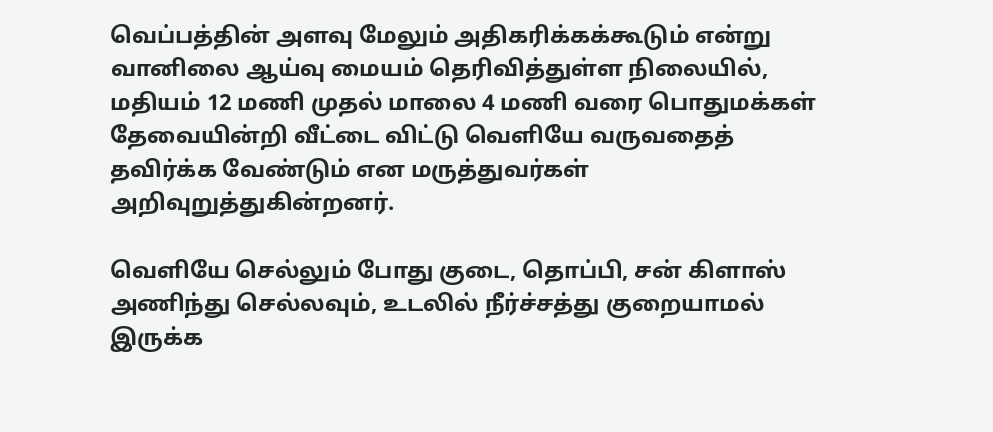வெப்பத்தின் அளவு மேலும் அதிகரிக்கக்கூடும் என்று வானிலை ஆய்வு மையம் தெரிவித்துள்ள நிலையில், மதியம் 12 மணி முதல் மாலை 4 மணி வரை பொதுமக்கள் தேவையின்றி வீட்டை விட்டு வெளியே வருவதைத் தவிர்க்க வேண்டும் என மருத்துவர்கள் அறிவுறுத்துகின்றனர்.

வெளியே செல்லும் போது குடை, தொப்பி, சன் கிளாஸ் அணிந்து செல்லவும், உடலில் நீர்ச்சத்து குறையாமல் இருக்க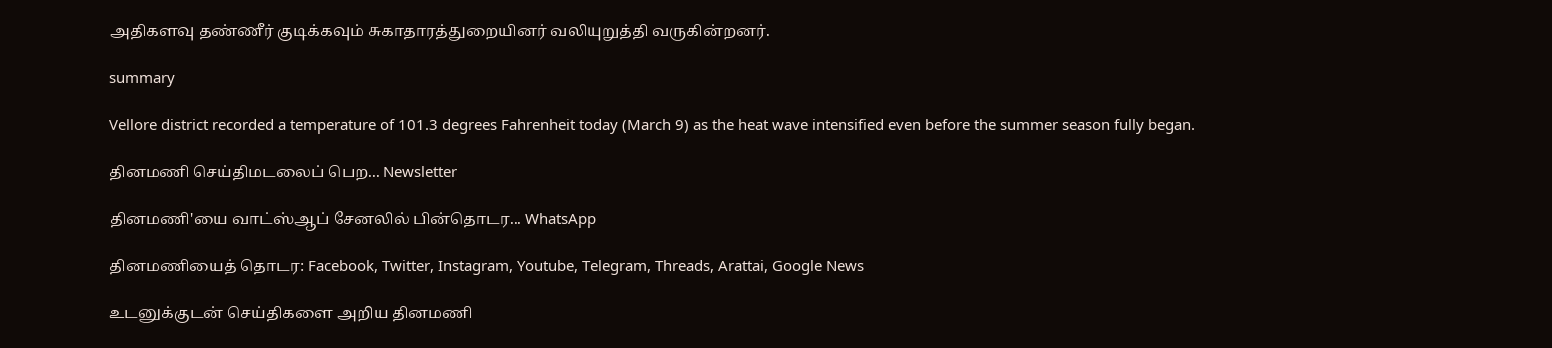அதிகளவு தண்ணீர் குடிக்கவும் சுகாதாரத்துறையினர் வலியுறுத்தி வருகின்றனர்.

summary

Vellore district recorded a temperature of 101.3 degrees Fahrenheit today (March 9) as the heat wave intensified even before the summer season fully began.

தினமணி செய்திமடலைப் பெற... Newsletter

தினமணி'யை வாட்ஸ்ஆப் சேனலில் பின்தொடர... WhatsApp

தினமணியைத் தொடர: Facebook, Twitter, Instagram, Youtube, Telegram, Threads, Arattai, Google News

உடனுக்குடன் செய்திகளை அறிய தினமணி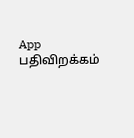App பதிவிறக்கம்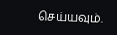செய்யவும்.